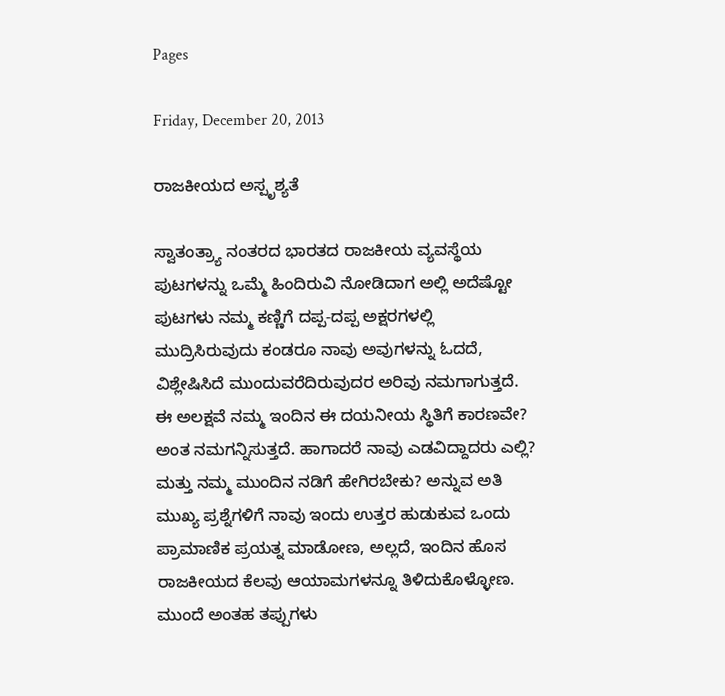Pages

Friday, December 20, 2013

ರಾಜಕೀಯದ ಅಸ್ಪೃಶ್ಯತೆ

ಸ್ವಾತಂತ್ರ್ಯಾ ನಂತರದ ಭಾರತದ ರಾಜಕೀಯ ವ್ಯವಸ್ಥೆಯ ಪುಟಗಳನ್ನು ಒಮ್ಮೆ ಹಿಂದಿರುವಿ ನೋಡಿದಾಗ ಅಲ್ಲಿ ಅದೆಷ್ಟೋ ಪುಟಗಳು ನಮ್ಮ ಕಣ್ಣಿಗೆ ದಪ್ಪ-ದಪ್ಪ ಅಕ್ಷರಗಳಲ್ಲಿ ಮುದ್ರಿಸಿರುವುದು ಕಂಡರೂ ನಾವು ಅವುಗಳನ್ನು ಓದದೆ, ವಿಶ್ಲೇಷಿಸಿದೆ ಮುಂದುವರೆದಿರುವುದರ ಅರಿವು ನಮಗಾಗುತ್ತದೆ. ಈ ಅಲಕ್ಷವೆ ನಮ್ಮ ಇಂದಿನ ಈ ದಯನೀಯ ಸ್ಥಿತಿಗೆ ಕಾರಣವೇ? ಅಂತ ನಮಗನ್ನಿಸುತ್ತದೆ. ಹಾಗಾದರೆ ನಾವು ಎಡವಿದ್ದಾದರು ಎಲ್ಲಿ? ಮತ್ತು ನಮ್ಮ ಮುಂದಿನ ನಡಿಗೆ ಹೇಗಿರಬೇಕು? ಅನ್ನುವ ಅತಿ ಮುಖ್ಯ ಪ್ರಶ್ನೆಗಳಿಗೆ ನಾವು ಇಂದು ಉತ್ತರ ಹುಡುಕುವ ಒಂದು ಪ್ರಾಮಾಣಿಕ ಪ್ರಯತ್ನ ಮಾಡೋಣ, ಅಲ್ಲದೆ, ಇಂದಿನ ಹೊಸ ರಾಜಕೀಯದ ಕೆಲವು ಆಯಾಮಗಳನ್ನೂ ತಿಳಿದುಕೊಳ್ಳೋಣ. ಮುಂದೆ ಅಂತಹ ತಪ್ಪುಗಳು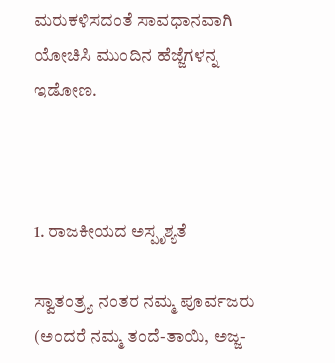ಮರುಕಳಿಸದಂತೆ ಸಾವಧಾನವಾಗಿ ಯೋಚಿಸಿ ಮುಂದಿನ ಹೆಜ್ಜೆಗಳನ್ನ ಇಡೋಣ.



1. ರಾಜಕೀಯದ ಅಸ್ಪೃಶ್ಯತೆ

ಸ್ವಾತಂತ್ರ್ಯ ನಂತರ ನಮ್ಮ ಪೂರ್ವಜರು (ಅಂದರೆ ನಮ್ಮ ತಂದೆ-ತಾಯಿ, ಅಜ್ಜ-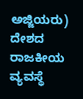ಅಜ್ಜಿಯರು) ದೇಶದ ರಾಜಕೀಯ ವ್ಯವಸ್ಥೆ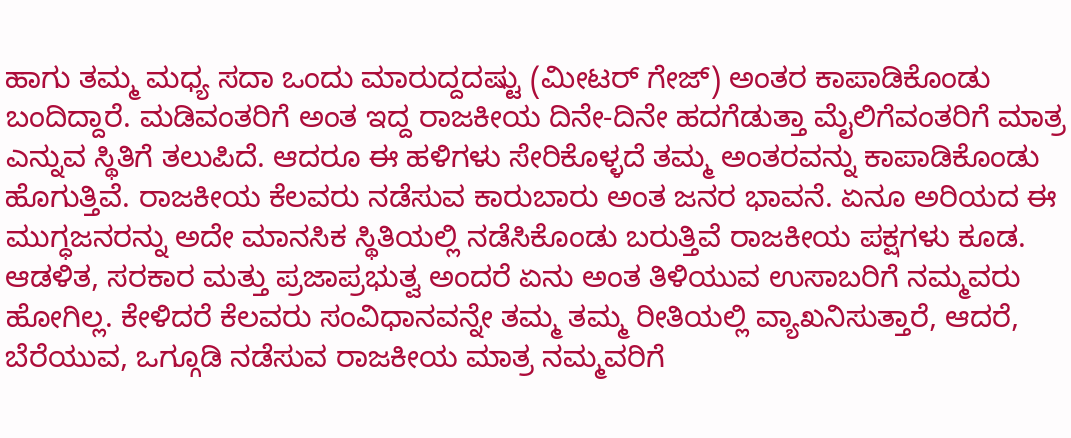ಹಾಗು ತಮ್ಮ ಮಧ್ಯ ಸದಾ ಒಂದು ಮಾರುದ್ದದಷ್ಟು (ಮೀಟರ್ ಗೇಜ್) ಅಂತರ ಕಾಪಾಡಿಕೊಂಡು ಬಂದಿದ್ದಾರೆ. ಮಡಿವಂತರಿಗೆ ಅಂತ ಇದ್ದ ರಾಜಕೀಯ ದಿನೇ-ದಿನೇ ಹದಗೆಡುತ್ತಾ ಮೈಲಿಗೆವಂತರಿಗೆ ಮಾತ್ರ ಎನ್ನುವ ಸ್ಥಿತಿಗೆ ತಲುಪಿದೆ. ಆದರೂ ಈ ಹಳಿಗಳು ಸೇರಿಕೊಳ್ಳದೆ ತಮ್ಮ ಅಂತರವನ್ನು ಕಾಪಾಡಿಕೊಂಡು ಹೊಗುತ್ತಿವೆ. ರಾಜಕೀಯ ಕೆಲವರು ನಡೆಸುವ ಕಾರುಬಾರು ಅಂತ ಜನರ ಭಾವನೆ. ಏನೂ ಅರಿಯದ ಈ ಮುಗ್ಧಜನರನ್ನು ಅದೇ ಮಾನಸಿಕ ಸ್ಥಿತಿಯಲ್ಲಿ ನಡೆಸಿಕೊಂಡು ಬರುತ್ತಿವೆ ರಾಜಕೀಯ ಪಕ್ಷಗಳು ಕೂಡ. ಆಡಳಿತ, ಸರಕಾರ ಮತ್ತು ಪ್ರಜಾಪ್ರಭುತ್ವ ಅಂದರೆ ಏನು ಅಂತ ತಿಳಿಯುವ ಉಸಾಬರಿಗೆ ನಮ್ಮವರು ಹೋಗಿಲ್ಲ. ಕೇಳಿದರೆ ಕೆಲವರು ಸಂವಿಧಾನವನ್ನೇ ತಮ್ಮ ತಮ್ಮ ರೀತಿಯಲ್ಲಿ ವ್ಯಾಖನಿಸುತ್ತಾರೆ, ಆದರೆ, ಬೆರೆಯುವ, ಒಗ್ಗೂಡಿ ನಡೆಸುವ ರಾಜಕೀಯ ಮಾತ್ರ ನಮ್ಮವರಿಗೆ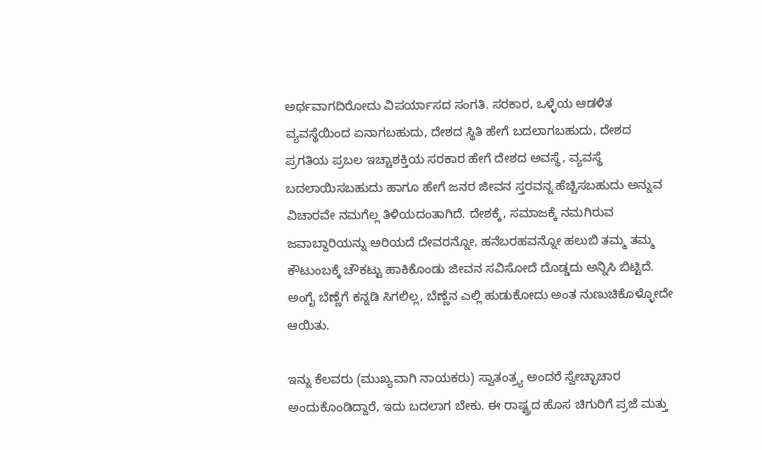ಅರ್ಥವಾಗದಿರೋದು ವಿಪರ್ಯಾಸದ ಸಂಗತಿ. ಸರಕಾರ, ಒಳ್ಳೆಯ ಆಡಳಿತ ವ್ಯವಸ್ಥೆಯಿಂದ ಏನಾಗಬಹುದು, ದೇಶದ ಸ್ಥಿತಿ ಹೇಗೆ ಬದಲಾಗಬಹುದು, ದೇಶದ ಪ್ರಗತಿಯ ಪ್ರಬಲ ಇಚ್ಚಾಶಕ್ತಿಯ ಸರಕಾರ ಹೇಗೆ ದೇಶದ ಅವಸ್ಥೆ, ವ್ಯವಸ್ಥೆ ಬದಲಾಯಿಸಬಹುದು ಹಾಗೂ ಹೇಗೆ ಜನರ ಜೀವನ ಸ್ತರವನ್ನ ಹೆಚ್ಚಿಸಬಹುದು ಅನ್ನುವ ವಿಚಾರವೇ ನಮಗೆಲ್ಲ ತಿಳಿಯದಂತಾಗಿದೆ. ದೇಶಕ್ಕೆ, ಸಮಾಜಕ್ಕೆ ನಮಗಿರುವ ಜವಾಬ್ದಾರಿಯನ್ನು ಅರಿಯದೆ ದೇವರನ್ನೋ, ಹನೆಬರಹವನ್ನೋ ಹಲುಬಿ ತಮ್ಮ ತಮ್ಮ ಕೌಟುಂಬಕ್ಕೆ ಚೌಕಟ್ಟು ಹಾಕಿಕೊಂಡು ಜೀವನ ಸವಿಸೋದೆ ದೊಡ್ಡದು ಅನ್ನಿಸಿ ಬಿಟ್ಟಿದೆ. ಅಂಗೈ ಬೆಣ್ಣೆಗೆ ಕನ್ನಡಿ ಸಿಗಲಿಲ್ಲ, ಬೆಣ್ಣೆನ ಎಲ್ಲಿ ಹುಡುಕೋದು ಅಂತ ನುಣುಚಿಕೊಳ್ಳೋದೇ ಆಯಿತು.

ಇನ್ನು ಕೆಲವರು (ಮುಖ್ಯವಾಗಿ ನಾಯಕರು) ಸ್ವಾತಂತ್ರ್ಯ ಅಂದರೆ ಸ್ವೇಚ್ಛಾಚಾರ ಅಂದುಕೊಂಡಿದ್ದಾರೆ, ಇದು ಬದಲಾಗ ಬೇಕು. ಈ ರಾಷ್ಟ್ರದ ಹೊಸ ಚಿಗುರಿಗೆ ಪ್ರಜೆ ಮತ್ತು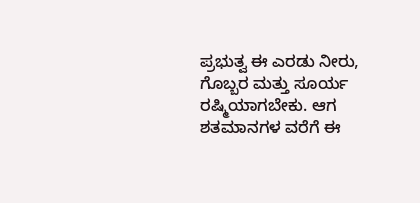ಪ್ರಭುತ್ವ ಈ ಎರಡು ನೀರು, ಗೊಬ್ಬರ ಮತ್ತು ಸೂರ್ಯ ರಷ್ಮಿಯಾಗಬೇಕು. ಆಗ ಶತಮಾನಗಳ ವರೆಗೆ ಈ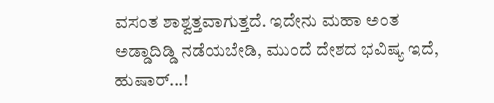ವಸಂತ ಶಾಶ್ವತ್ತವಾಗುತ್ತದೆ. ಇದೇನು ಮಹಾ ಅಂತ ಅಡ್ಡಾದಿಡ್ಡಿ ನಡೆಯಬೇಡಿ, ಮುಂದೆ ದೇಶದ ಭವಿಷ್ಯ ಇದೆ, ಹುಷಾರ್...!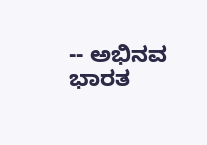-- ಅಭಿನವ ಭಾರತ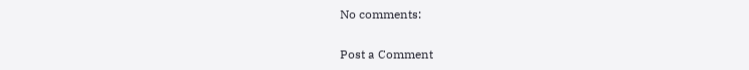No comments:

Post a Comment